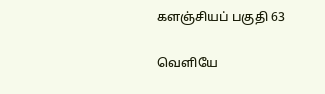களஞ்சியப் பகுதி 63

வெளியே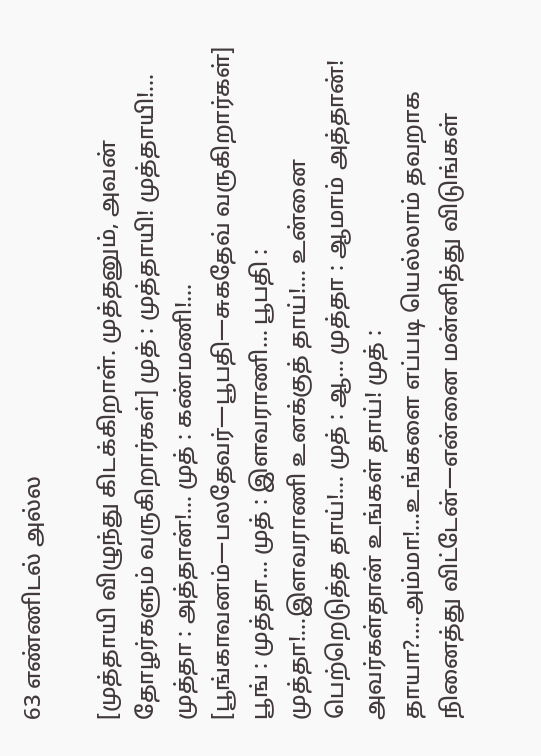63 எண்ணிடல் அல்ல

[முத்தாயி விழுந்து கிடக்கிறாள். முத்தனும், அவன் தோழர்களும் வருகிறார்கள்] முத் : முத்தாயி! முத்தாயி!... முத்தா : அத்தான்!... முத் : கண்மணி!... [பூங்காவனம்—பலதேவர்—பூபதி—சுகதேவ் வருகிறார்கள்] பூங் : முத்தா... முத் : இளவராணி... பூபதி : முத்தா!...இளவராணி உனக்குத் தாய்!... உன்னை பெற்றெடுத்த தாய்!... முத் : ஆ... முத்தா : ஆமாம் அத்தான்! அவர்கள்தான் உங்கள் தாய்! முத் : தாயா?....அம்மா!...உங்களை எப்படி யெல்லாம் தவறாக நினைத்து விட்டேன்—என்னை மன்னித்து விடுங்கள்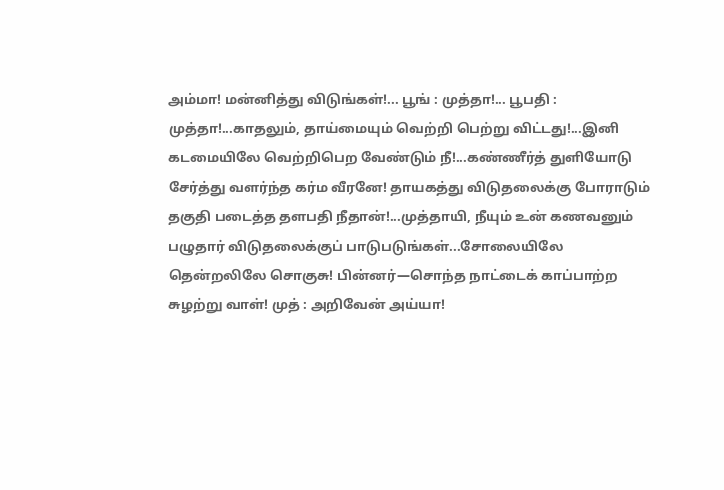அம்மா! மன்னித்து விடுங்கள்!... பூங் : முத்தா!... பூபதி : முத்தா!...காதலும், தாய்மையும் வெற்றி பெற்று விட்டது!...இனி கடமையிலே வெற்றிபெற வேண்டும் நீ!...கண்ணீர்த் துளியோடு சேர்த்து வளர்ந்த கர்ம வீரனே! தாயகத்து விடுதலைக்கு போராடும் தகுதி படைத்த தளபதி நீதான்!...முத்தாயி, நீயும் உன் கணவனும் பழுதார் விடுதலைக்குப் பாடுபடுங்கள்...சோலையிலே தென்றலிலே சொகுசு! பின்னர்—சொந்த நாட்டைக் காப்பாற்ற சுழற்று வாள்! முத் : அறிவேன் அய்யா!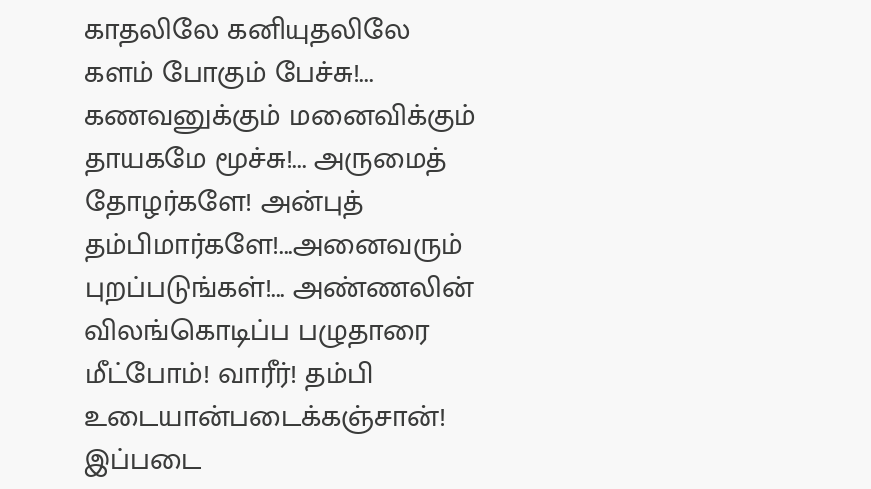காதலிலே கனியுதலிலே களம் போகும் பேச்சு!... கணவனுக்கும் மனைவிக்கும் தாயகமே மூச்சு!... அருமைத் தோழர்களே! அன்புத் தம்பிமார்களே!...அனைவரும் புறப்படுங்கள்!... அண்ணலின் விலங்கொடிப்ப பழுதாரை மீட்போம்! வாரீர்! தம்பி உடையான்படைக்கஞ்சான்! இப்படை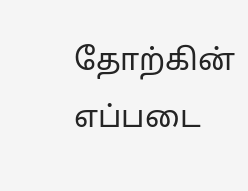தோற்கின் எப்படை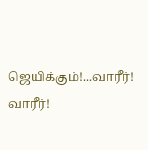ஜெயிக்கும்!...வாரீர்! வாரீர்!